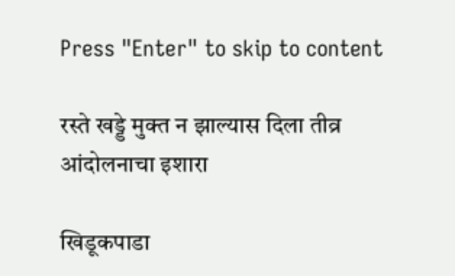Press "Enter" to skip to content

रस्ते खड्डे मुक्त न झाल्यास दिला तीव्र आंदोलनाचा इशारा

खिडूकपाडा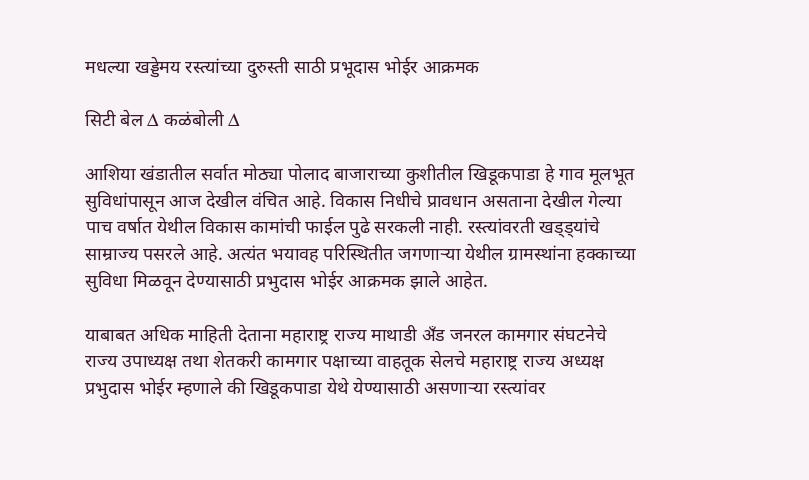मधल्या खड्डेमय रस्त्यांच्या दुरुस्ती साठी प्रभूदास भोईर आक्रमक

सिटी बेल ∆ कळंबोली ∆

आशिया खंडातील सर्वात मोठ्या पोलाद बाजाराच्या कुशीतील खिडूकपाडा हे गाव मूलभूत सुविधांपासून आज देखील वंचित आहे. विकास निधीचे प्रावधान असताना देखील गेल्या पाच वर्षात येथील विकास कामांची फाईल पुढे सरकली नाही. रस्त्यांवरती खड्ड्यांचे साम्राज्य पसरले आहे. अत्यंत भयावह परिस्थितीत जगणाऱ्या येथील ग्रामस्थांना हक्काच्या सुविधा मिळवून देण्यासाठी प्रभुदास भोईर आक्रमक झाले आहेत.

याबाबत अधिक माहिती देताना महाराष्ट्र राज्य माथाडी अँड जनरल कामगार संघटनेचे राज्य उपाध्यक्ष तथा शेतकरी कामगार पक्षाच्या वाहतूक सेलचे महाराष्ट्र राज्य अध्यक्ष प्रभुदास भोईर म्हणाले की खिडूकपाडा येथे येण्यासाठी असणाऱ्या रस्त्यांवर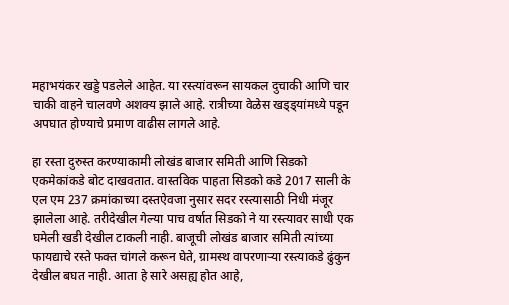महाभयंकर खड्डे पडलेले आहेत. या रस्त्यांवरून सायकल दुचाकी आणि चार चाकी वाहने चालवणे अशक्य झाले आहे. रात्रीच्या वेळेस खड्ड्यांमध्ये पडून अपघात होण्याचे प्रमाण वाढीस लागले आहे.

हा रस्ता दुरुस्त करण्याकामी लोखंड बाजार समिती आणि सिडको एकमेकांकडे बोट दाखवतात. वास्तविक पाहता सिडको कडे 2017 साली के एल एम 237 क्रमांकाच्या दस्तऐवजा नुसार सदर रस्त्यासाठी निधी मंजूर झालेला आहे. तरीदेखील गेल्या पाच वर्षात सिडको ने या रस्त्यावर साधी एक घमेली खडी देखील टाकली नाही. बाजूची लोखंड बाजार समिती त्यांच्या फायद्याचे रस्ते फक्त चांगले करून घेते, ग्रामस्थ वापरणाऱ्या रस्त्याकडे ढुंकुन देखील बघत नाही. आता हे सारे असह्य होत आहे,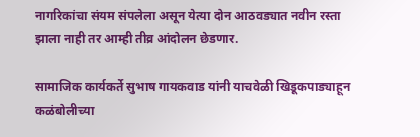नागरिकांचा संयम संपलेला असून येत्या दोन आठवड्यात नवीन रस्ता झाला नाही तर आम्ही तीव्र आंदोलन छेडणार.

सामाजिक कार्यकर्ते सुभाष गायकवाड यांनी याचवेळी खिडूकपाड्याहून कळंबोलीच्या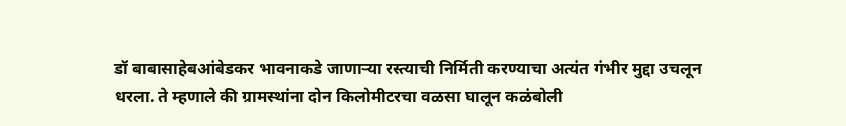डॉ बाबासाहेबआंबेडकर भावनाकडे जाणाऱ्या रस्त्याची निर्मिती करण्याचा अत्यंत गंभीर मुद्दा उचलून धरला. ते म्हणाले की ग्रामस्थांना दोन किलोमीटरचा वळसा घालून कळंबोली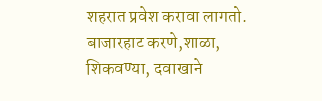शहरात प्रवेश करावा लागतो. बाजारहाट करणे,शाळा, शिकवण्या, दवाखाने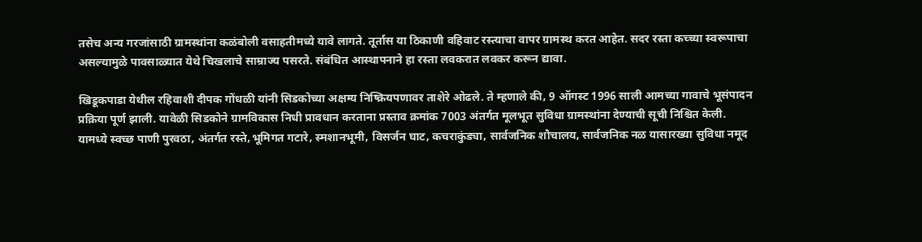तसेच अन्य गरजांसाठी ग्रामस्थांना कळंबोली वसाहतीमध्ये यावे लागते. तूर्तास या ठिकाणी वहिवाट रस्त्याचा वापर ग्रामस्थ करत आहेत. सदर रस्ता कच्च्या स्वरूपाचा असल्यामुळे पावसाळ्यात येथे चिखलाचे साम्राज्य पसरते. संबंधित आस्थापनाने हा रस्ता लवकरात लवकर करून द्यावा.

खिडूकपाडा येथील रहिवाशी दीपक गोंधळी यांनी सिडकोच्या अक्षम्य निष्क्रियपणावर ताशेरे ओढले. ते म्हणाले की, 9 ऑगस्ट 1996 साली आमच्या गावाचे भूसंपादन प्रक्रिया पूर्ण झाली. यावेळी सिडकोने ग्रामविकास निधी प्रावधान करताना प्रस्ताव क्रमांक 7003 अंतर्गत मूलभूत सुविधा ग्रामस्थांना देण्याची सूची निश्चित केली. यामध्ये स्वच्छ पाणी पुरवठा, अंतर्गत रस्ते,भूमिगत गटारे, स्मशानभूमी, विसर्जन घाट, कचराकुंड्या, सार्वजनिक शौचालय, सार्वजनिक नळ यासारख्या सुविधा नमूद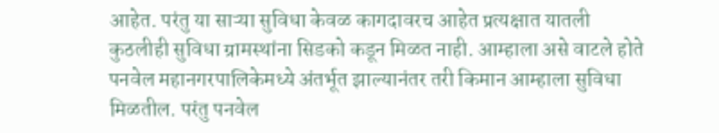आहेत. परंतु या साऱ्या सुविधा केवळ कागदावरच आहेत प्रत्यक्षात यातली कुठलीही सुविधा ग्रामस्थांना सिडको कडून मिळत नाही. आम्हाला असे वाटले होते पनवेल महानगरपालिकेमध्ये अंतर्भूत झाल्यानंतर तरी किमान आम्हाला सुविधा मिळतील. परंतु पनवेल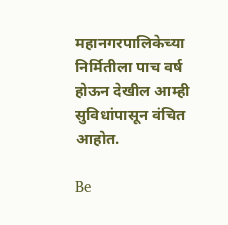महानगरपालिकेच्या निर्मितीला पाच वर्ष होऊन देखील आम्ही सुविधांपासून वंचित आहोत.

Be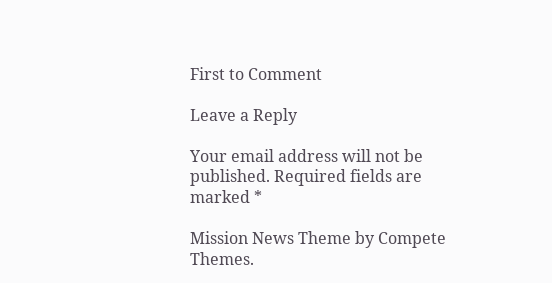First to Comment

Leave a Reply

Your email address will not be published. Required fields are marked *

Mission News Theme by Compete Themes.